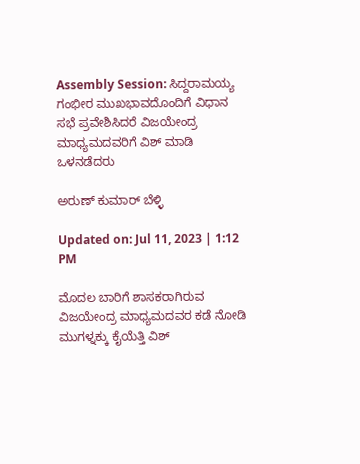Assembly Session: ಸಿದ್ದರಾಮಯ್ಯ ಗಂಭೀರ ಮುಖಭಾವದೊಂದಿಗೆ ವಿಧಾನ ಸಭೆ ಪ್ರವೇಶಿಸಿದರೆ ವಿಜಯೇಂದ್ರ ಮಾಧ್ಯಮದವರಿಗೆ ವಿಶ್ ಮಾಡಿ ಒಳನಡೆದರು

ಅರುಣ್ ಕುಮಾರ್ ಬೆಳ್ಳಿ

Updated on: Jul 11, 2023 | 1:12 PM

ಮೊದಲ ಬಾರಿಗೆ ಶಾಸಕರಾಗಿರುವ ವಿಜಯೇಂದ್ರ ಮಾಧ್ಯಮದವರ ಕಡೆ ನೋಡಿ ಮುಗಳ್ನಕ್ಕು ಕೈಯೆತ್ತಿ ವಿಶ್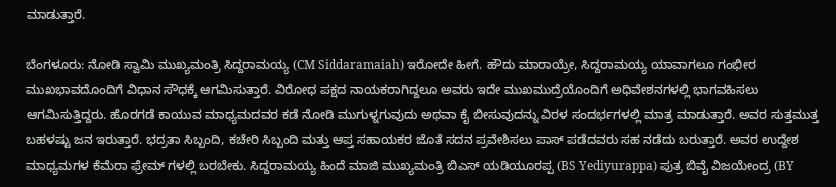ಮಾಡುತ್ತಾರೆ.

ಬೆಂಗಳೂರು: ನೋಡಿ ಸ್ವಾಮಿ ಮುಖ್ಯಮಂತ್ರಿ ಸಿದ್ದರಾಮಯ್ಯ (CM Siddaramaiah) ಇರೋದೇ ಹೀಗೆ. ಹೌದು ಮಾರಾಯ್ರೇ, ಸಿದ್ದರಾಮಯ್ಯ ಯಾವಾಗಲೂ ಗಂಭೀರ ಮುಖಭಾವದೊಂದಿಗೆ ವಿಧಾನ ಸೌಧಕ್ಕೆ ಆಗಮಿಸುತ್ತಾರೆ. ವಿರೋಧ ಪಕ್ಷದ ನಾಯಕರಾಗಿದ್ದಲೂ ಅವರು ಇದೇ ಮುಖಮುದ್ರೆಯೊಂದಿಗೆ ಅಧಿವೇಶನಗಳಲ್ಲಿ ಭಾಗವಹಿಸಲು ಆಗಮಿಸುತ್ತಿದ್ದರು. ಹೊರಗಡೆ ಕಾಯುವ ಮಾಧ್ಯಮದವರ ಕಡೆ ನೋಡಿ ಮುಗುಳ್ನಗುವುದು ಅಥವಾ ಕೈ ಬೀಸುವುದನ್ನು ವಿರಳ ಸಂದರ್ಭಗಳಲ್ಲಿ ಮಾತ್ರ ಮಾಡುತ್ತಾರೆ. ಅವರ ಸುತ್ತಮುತ್ತ ಬಹಳಷ್ಟು ಜನ ಇರುತ್ತಾರೆ. ಭದ್ರತಾ ಸಿಬ್ಬಂದಿ, ಕಚೇರಿ ಸಿಬ್ಬಂದಿ ಮತ್ತು ಆಪ್ತ ಸಹಾಯಕರ ಜೊತೆ ಸದನ ಪ್ರವೇಶಿಸಲು ಪಾಸ್ ಪಡೆದವರು ಸಹ ನಡೆದು ಬರುತ್ತಾರೆ. ಅವರ ಉದ್ದೇಶ ಮಾಧ್ಯಮಗಳ ಕೆಮೆರಾ ಫ್ರೇಮ್ ಗಳಲ್ಲಿ ಬರಬೇಕು. ಸಿದ್ದರಾಮಯ್ಯ ಹಿಂದೆ ಮಾಜಿ ಮುಖ್ಯಮಂತ್ರಿ ಬಿಎಸ್ ಯಡಿಯೂರಪ್ಪ (BS Yediyurappa) ಪುತ್ರ ಬಿವೈ ವಿಜಯೇಂದ್ರ (BY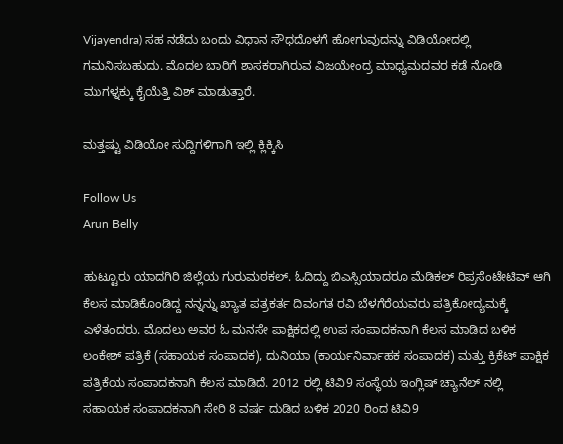Vijayendra) ಸಹ ನಡೆದು ಬಂದು ವಿಧಾನ ಸೌಧದೊಳಗೆ ಹೋಗುವುದನ್ನು ವಿಡಿಯೋದಲ್ಲಿ ಗಮನಿಸಬಹುದು. ಮೊದಲ ಬಾರಿಗೆ ಶಾಸಕರಾಗಿರುವ ವಿಜಯೇಂದ್ರ ಮಾಧ್ಯಮದವರ ಕಡೆ ನೋಡಿ ಮುಗಳ್ನಕ್ಕು ಕೈಯೆತ್ತಿ ವಿಶ್ ಮಾಡುತ್ತಾರೆ.

ಮತ್ತಷ್ಟು ವಿಡಿಯೋ ಸುದ್ದಿಗಳಿಗಾಗಿ ಇಲ್ಲಿ ಕ್ಲಿಕ್ಕಿಸಿ

Follow Us
Arun Belly

ಹುಟ್ಟೂರು ಯಾದಗಿರಿ ಜಿಲ್ಲೆಯ ಗುರುಮಠಕಲ್. ಓದಿದ್ದು ಬಿಎಸ್ಸಿಯಾದರೂ ಮೆಡಿಕಲ್ ರಿಪ್ರಸೆಂಟೇಟಿವ್ ಆಗಿ ಕೆಲಸ ಮಾಡಿಕೊಂಡಿದ್ದ ನನ್ನನ್ನು ಖ್ಯಾತ ಪತ್ರಕರ್ತ ದಿವಂಗತ ರವಿ ಬೆಳಗೆರೆಯವರು ಪತ್ರಿಕೋದ್ಯಮಕ್ಕೆ ಎಳೆತಂದರು. ಮೊದಲು ಅವರ ಓ ಮನಸೇ ಪಾಕ್ಷಿಕದಲ್ಲಿ ಉಪ ಸಂಪಾದಕನಾಗಿ ಕೆಲಸ ಮಾಡಿದ ಬಳಿಕ ಲಂಕೇಶ್ ಪತ್ರಿಕೆ (ಸಹಾಯಕ ಸಂಪಾದಕ), ದುನಿಯಾ (ಕಾರ್ಯನಿರ್ವಾಹಕ ಸಂಪಾದಕ) ಮತ್ತು ಕ್ರಿಕೆಟ್ ಪಾಕ್ಷಿಕ ಪತ್ರಿಕೆಯ ಸಂಪಾದಕನಾಗಿ ಕೆಲಸ ಮಾಡಿದೆ. 2012 ರಲ್ಲಿ ಟಿವಿ9 ಸಂಸ್ಥೆಯ ಇಂಗ್ಲಿಷ್ ಚ್ಯಾನೆಲ್ ನಲ್ಲಿ ಸಹಾಯಕ ಸಂಪಾದಕನಾಗಿ ಸೇರಿ 8 ವರ್ಷ ದುಡಿದ ಬಳಿಕ 2020 ರಿಂದ ಟಿವಿ9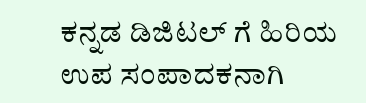ಕನ್ನಡ ಡಿಜಿಟಲ್ ಗೆ ಹಿರಿಯ ಉಪ ಸಂಪಾದಕನಾಗಿ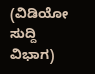(ವಿಡಿಯೋ ಸುದ್ದಿ ವಿಭಾಗ)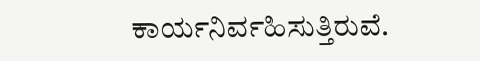ಕಾರ್ಯನಿರ್ವಹಿಸುತ್ತಿರುವೆ.